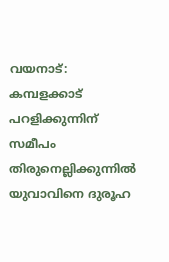വയനാട്: കമ്പളക്കാട് പറളിക്കുന്നിന് സമീപം തിരുനെല്ലിക്കുന്നിൽ യുവാവിനെ ദുരൂഹ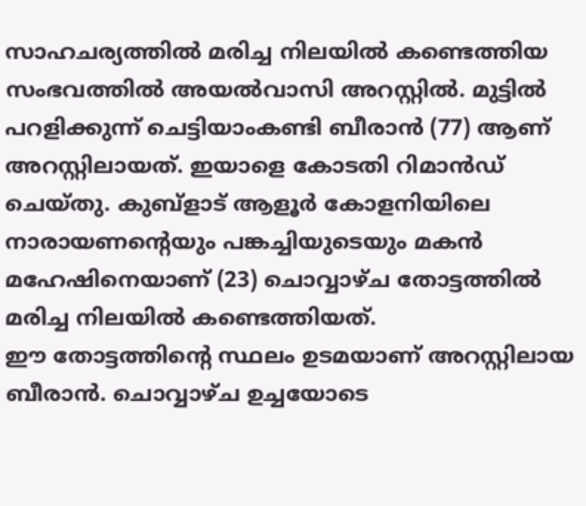സാഹചര്യത്തിൽ മരിച്ച നിലയിൽ കണ്ടെത്തിയ സംഭവത്തിൽ അയൽവാസി അറസ്റ്റിൽ. മുട്ടിൽ പറളിക്കുന്ന് ചെട്ടിയാംകണ്ടി ബീരാൻ (77) ആണ് അറസ്റ്റിലായത്. ഇയാളെ കോടതി റിമാൻഡ് ചെയ്തു. കുബ്ളാട് ആളൂർ കോളനിയിലെ നാരായണന്റെയും പങ്കച്ചിയുടെയും മകൻ മഹേഷിനെയാണ് (23) ചൊവ്വാഴ്ച തോട്ടത്തിൽ മരിച്ച നിലയിൽ കണ്ടെത്തിയത്.
ഈ തോട്ടത്തിന്റെ സ്ഥലം ഉടമയാണ് അറസ്റ്റിലായ ബീരാൻ. ചൊവ്വാഴ്ച ഉച്ചയോടെ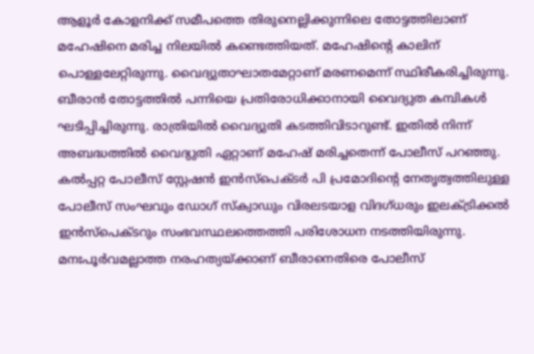ആളൂർ കോളനിക്ക് സമീപത്തെ തിരുനെല്ലിക്കുന്നിലെ തോട്ടത്തിലാണ് മഹേഷിനെ മരിച്ച നിലയിൽ കണ്ടെത്തിയത്. മഹേഷിന്റെ കാലിന് പൊള്ളലേറ്റിരുന്നു. വൈദ്യുതാഘാതമേറ്റാണ് മരണമെന്ന് സ്ഥിരീകരിച്ചിരുന്നു. ബീരാൻ തോട്ടത്തിൽ പന്നിയെ പ്രതിരോധിക്കാനായി വൈദ്യുത കമ്പികൾ ഘടിപ്പിച്ചിരുന്നു. രാത്രിയിൽ വൈദ്യുതി കടത്തിവിടാറുണ്ട്. ഇതിൽ നിന്ന് അബദ്ധത്തിൽ വൈദ്യുതി ഏറ്റാണ് മഹേഷ് മരിച്ചതെന്ന് പോലീസ് പറഞ്ഞു.
കൽപ്പറ്റ പോലീസ് സ്റ്റേഷൻ ഇൻസ്പെക്ടർ പി പ്രമോദിന്റെ നേതൃത്വത്തിലുള്ള പോലീസ് സംഘവും ഡോഗ് സ്ക്വാഡും വിരലടയാള വിദഗ്ധരും ഇലക്ട്രിക്കൽ ഇൻസ്പെക്ടറും സംഭവസ്ഥലത്തെത്തി പരിശോധന നടത്തിയിരുന്നു. മനഃപൂർവമല്ലാത്ത നരഹത്യയ്ക്കാണ് ബീരാനെതിരെ പോലീസ്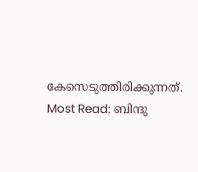കേസെടുത്തിരിക്കുന്നത്.
Most Read: ബിന്ദു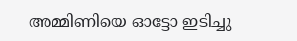അമ്മിണിയെ ഓട്ടോ ഇടിച്ചു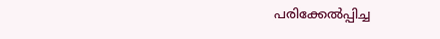പരിക്കേൽപ്പിച്ച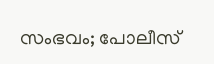സംഭവം; പോലീസ്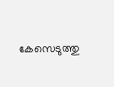കേസെടുത്തു